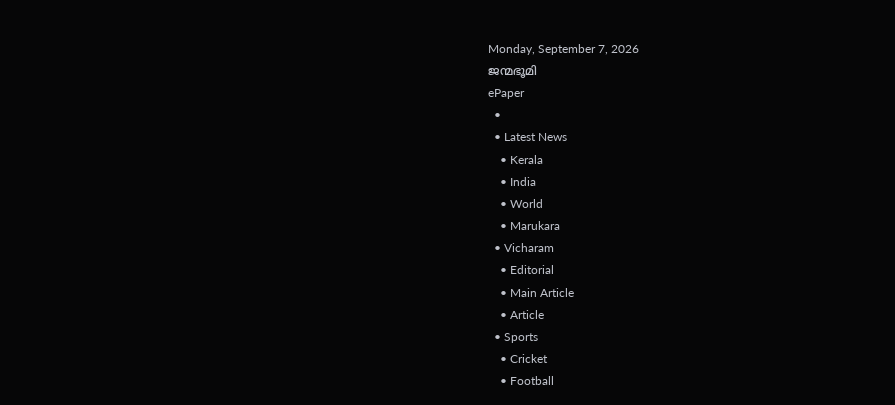Monday, September 7, 2026
ജന്മഭൂമി
ePaper
  •
  • Latest News
    • Kerala
    • India
    • World
    • Marukara
  • Vicharam
    • Editorial
    • Main Article
    • Article
  • Sports
    • Cricket
    • Football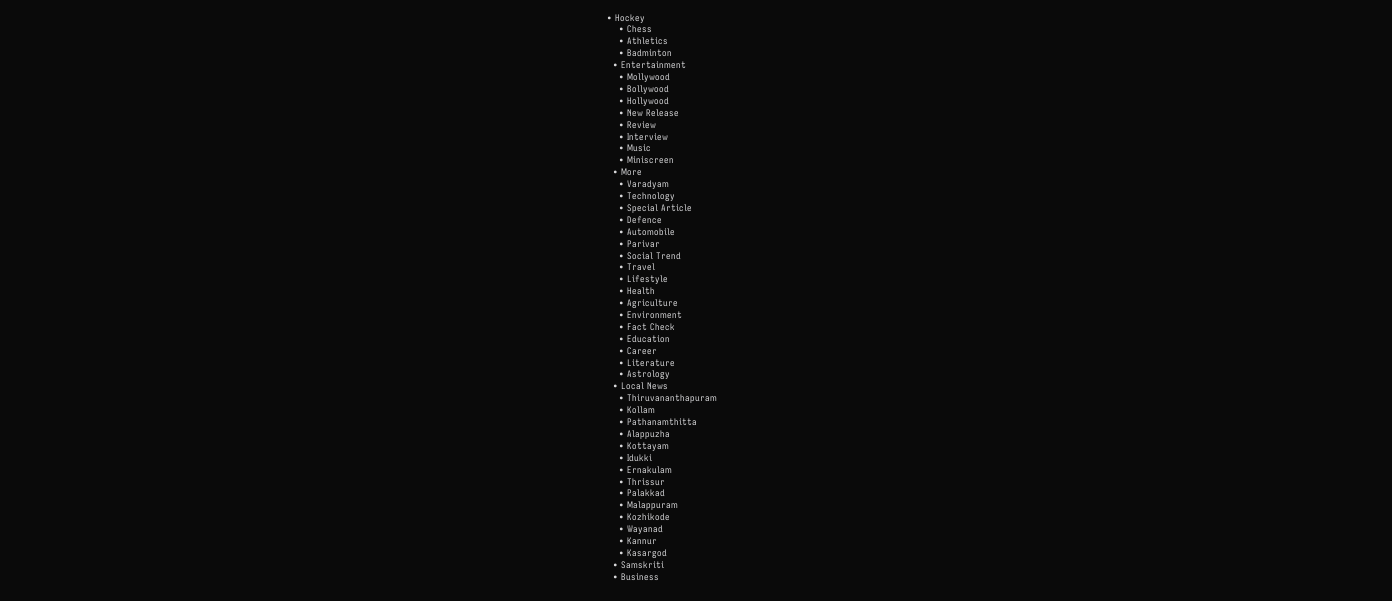• Hockey
    • Chess
    • Athletics
    • Badminton
  • Entertainment
    • Mollywood
    • Bollywood
    • Hollywood
    • New Release
    • Review
    • Interview
    • Music
    • Miniscreen
  • More
    • Varadyam
    • Technology
    • Special Article
    • Defence
    • Automobile
    • Parivar
    • Social Trend
    • Travel
    • Lifestyle
    • Health
    • Agriculture
    • Environment
    • Fact Check
    • Education
    • Career
    • Literature
    • Astrology
  • Local News
    • Thiruvananthapuram
    • Kollam
    • Pathanamthitta
    • Alappuzha
    • Kottayam
    • Idukki
    • Ernakulam
    • Thrissur
    • Palakkad
    • Malappuram
    • Kozhikode
    • Wayanad
    • Kannur
    • Kasargod
  • Samskriti
  • Business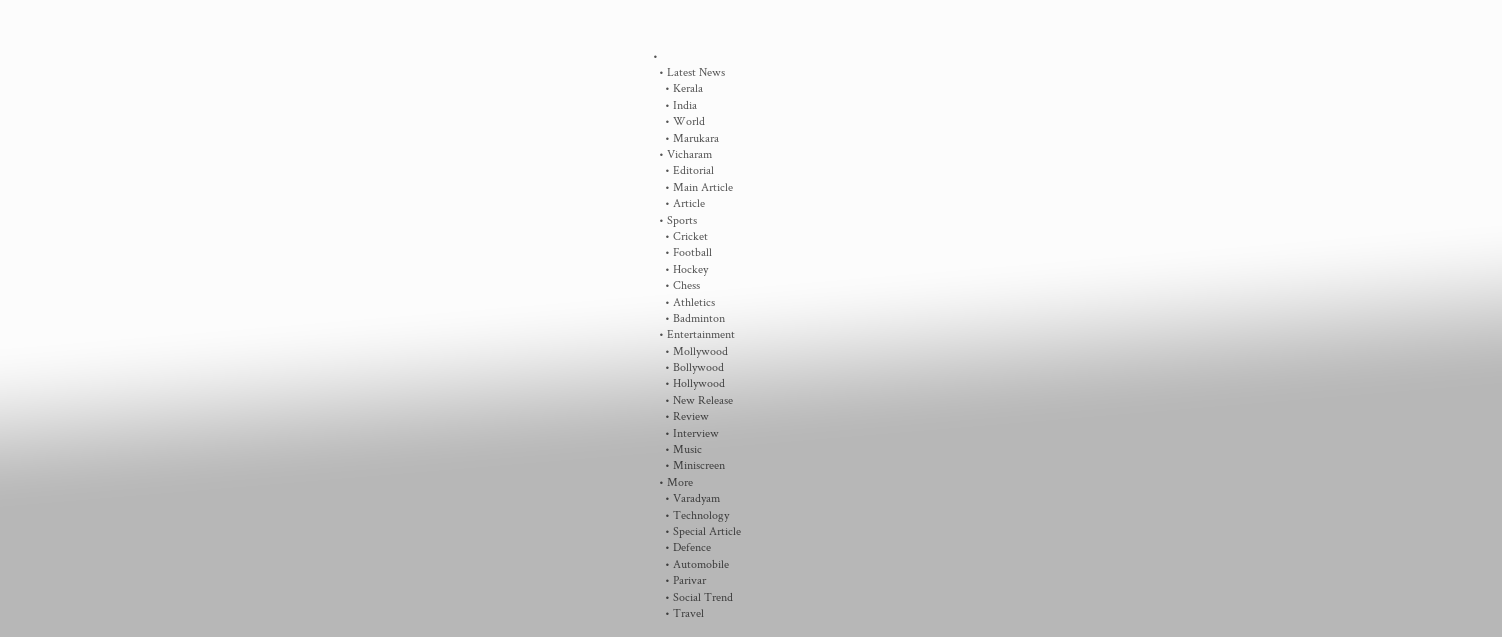•
  • Latest News
    • Kerala
    • India
    • World
    • Marukara
  • Vicharam
    • Editorial
    • Main Article
    • Article
  • Sports
    • Cricket
    • Football
    • Hockey
    • Chess
    • Athletics
    • Badminton
  • Entertainment
    • Mollywood
    • Bollywood
    • Hollywood
    • New Release
    • Review
    • Interview
    • Music
    • Miniscreen
  • More
    • Varadyam
    • Technology
    • Special Article
    • Defence
    • Automobile
    • Parivar
    • Social Trend
    • Travel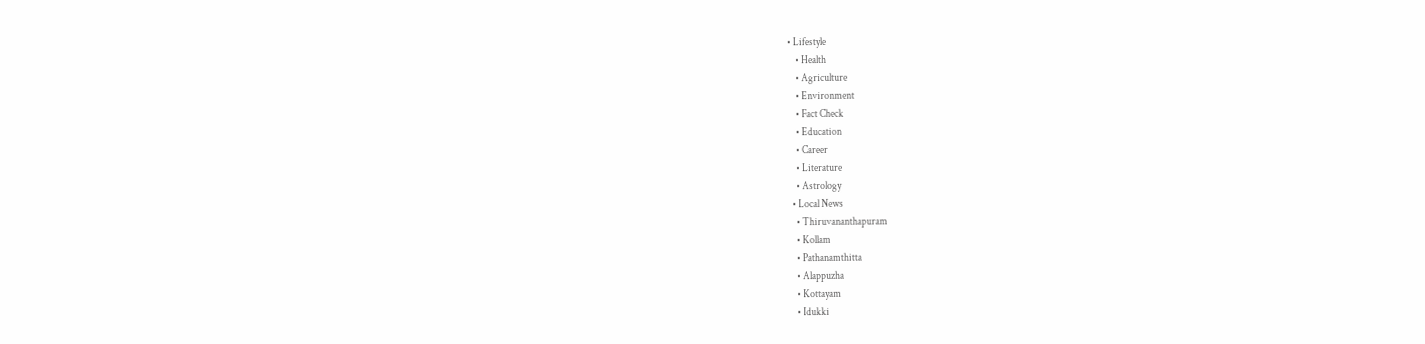• Lifestyle
    • Health
    • Agriculture
    • Environment
    • Fact Check
    • Education
    • Career
    • Literature
    • Astrology
  • Local News
    • Thiruvananthapuram
    • Kollam
    • Pathanamthitta
    • Alappuzha
    • Kottayam
    • Idukki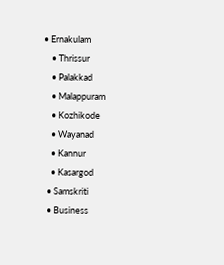• Ernakulam
    • Thrissur
    • Palakkad
    • Malappuram
    • Kozhikode
    • Wayanad
    • Kannur
    • Kasargod
  • Samskriti
  • Business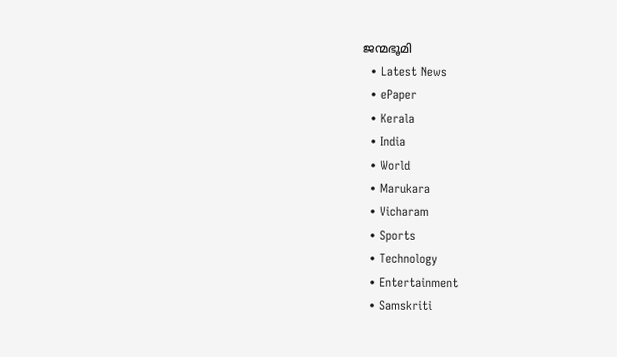ജന്മഭൂമി
  • Latest News
  • ePaper
  • Kerala
  • India
  • World
  • Marukara
  • Vicharam
  • Sports
  • Technology
  • Entertainment
  • Samskriti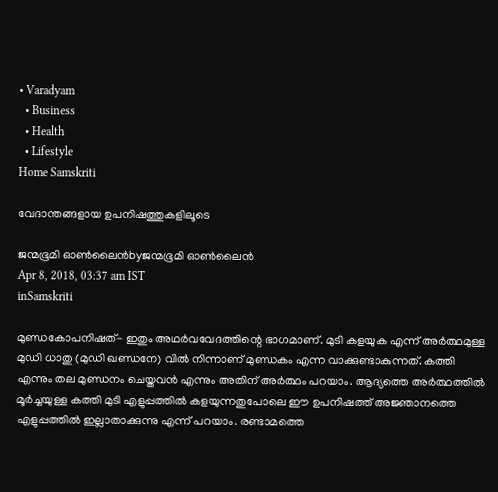• Varadyam
  • Business
  • Health
  • Lifestyle
Home Samskriti

വേദാന്തങ്ങളായ ഉപനിഷത്തുകളിലൂടെ

ജന്മഭൂമി ഓണ്‍ലൈന്‍byജന്മഭൂമി ഓണ്‍ലൈന്‍
Apr 8, 2018, 03:37 am IST
inSamskriti

മുണ്ഡകോപനിഷത്- ഇതും അഥര്‍വവേദത്തിന്റെ ഭാഗമാണ്. മുടി കളയുക എന്ന് അര്‍ത്ഥമുള്ള മുഡി ധാതു (മുഡി ഖണ്ഡനേ) വില്‍ നിന്നാണ് മുണ്ഡകം എന്ന വാക്കുണ്ടാകുന്നത്. കത്തി എന്നും തല മുണ്ഡനം ചെയ്തവന്‍ എന്നും അതിന് അര്‍ത്ഥം പറയാം. ആദ്യത്തെ അര്‍ത്ഥത്തില്‍ മൂര്‍ച്ചയുള്ള കത്തി മുടി എളുപ്പത്തില്‍ കളയുന്നതുപോലെ ഈ ഉപനിഷത്ത് അജ്ഞാനത്തെ എളുപ്പത്തില്‍ ഇല്ലാതാക്കുന്നു എന്ന് പറയാം. രണ്ടാമത്തെ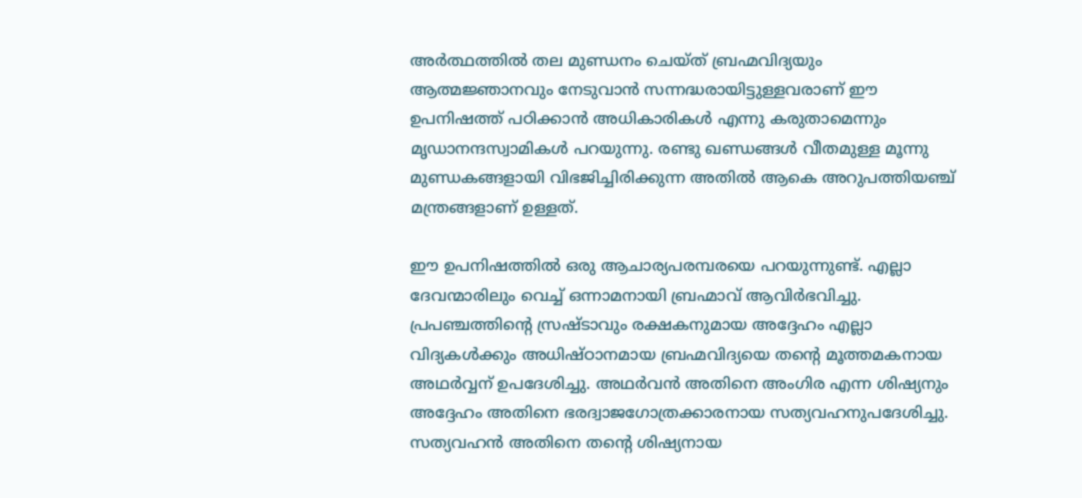അര്‍ത്ഥത്തില്‍ തല മുണ്ഡനം ചെയ്ത് ബ്രഹ്മവിദ്യയും ആത്മജ്ഞാനവും നേടുവാന്‍ സന്നദ്ധരായിട്ടുള്ളവരാണ് ഈ ഉപനിഷത്ത് പഠിക്കാന്‍ അധികാരികള്‍ എന്നു കരുതാമെന്നും മൃഡാനന്ദസ്വാമികള്‍ പറയുന്നു. രണ്ടു ഖണ്ഡങ്ങള്‍ വീതമുള്ള മൂന്നു മുണ്ഡകങ്ങളായി വിഭജിച്ചിരിക്കുന്ന അതില്‍ ആകെ അറുപത്തിയഞ്ച് മന്ത്രങ്ങളാണ് ഉള്ളത്.

ഈ ഉപനിഷത്തില്‍ ഒരു ആചാര്യപരമ്പരയെ പറയുന്നുണ്ട്. എല്ലാ ദേവന്മാരിലും വെച്ച് ഒന്നാമനായി ബ്രഹ്മാവ് ആവിര്‍ഭവിച്ചു. പ്രപഞ്ചത്തിന്റെ സ്രഷ്ടാവും രക്ഷകനുമായ അദ്ദേഹം എല്ലാ വിദ്യകള്‍ക്കും അധിഷ്ഠാനമായ ബ്രഹ്മവിദ്യയെ തന്റെ മൂത്തമകനായ അഥര്‍വ്വന് ഉപദേശിച്ചു. അഥര്‍വന്‍ അതിനെ അംഗിര എന്ന ശിഷ്യനും അദ്ദേഹം അതിനെ ഭരദ്വാജഗോത്രക്കാരനായ സത്യവഹനുപദേശിച്ചു. സത്യവഹന്‍ അതിനെ തന്റെ ശിഷ്യനായ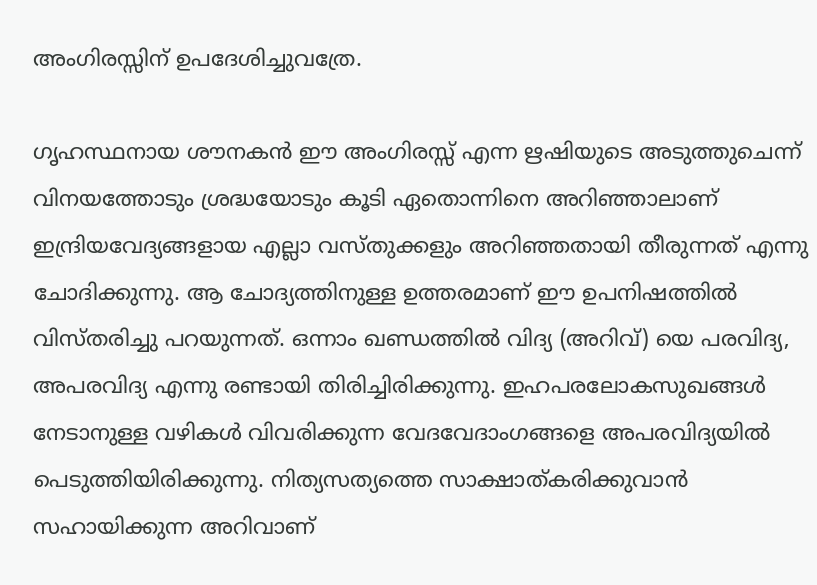അംഗിരസ്സിന് ഉപദേശിച്ചുവത്രേ.

ഗൃഹസ്ഥനായ ശൗനകന്‍ ഈ അംഗിരസ്സ് എന്ന ഋഷിയുടെ അടുത്തുചെന്ന് വിനയത്തോടും ശ്രദ്ധയോടും കൂടി ഏതൊന്നിനെ അറിഞ്ഞാലാണ് ഇന്ദ്രിയവേദ്യങ്ങളായ എല്ലാ വസ്തുക്കളും അറിഞ്ഞതായി തീരുന്നത് എന്നു ചോദിക്കുന്നു. ആ ചോദ്യത്തിനുള്ള ഉത്തരമാണ് ഈ ഉപനിഷത്തില്‍ വിസ്തരിച്ചു പറയുന്നത്. ഒന്നാം ഖണ്ഡത്തില്‍ വിദ്യ (അറിവ്) യെ പരവിദ്യ, അപരവിദ്യ എന്നു രണ്ടായി തിരിച്ചിരിക്കുന്നു. ഇഹപരലോകസുഖങ്ങള്‍ നേടാനുള്ള വഴികള്‍ വിവരിക്കുന്ന വേദവേദാംഗങ്ങളെ അപരവിദ്യയില്‍ പെടുത്തിയിരിക്കുന്നു. നിത്യസത്യത്തെ സാക്ഷാത്കരിക്കുവാന്‍ സഹായിക്കുന്ന അറിവാണ്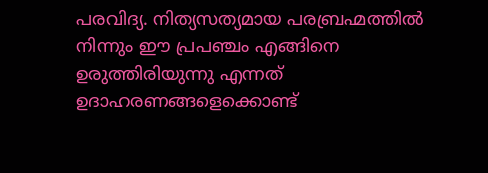പരവിദ്യ. നിത്യസത്യമായ പരബ്രഹ്മത്തില്‍ നിന്നും ഈ പ്രപഞ്ചം എങ്ങിനെ ഉരുത്തിരിയുന്നു എന്നത് ഉദാഹരണങ്ങളെക്കൊണ്ട്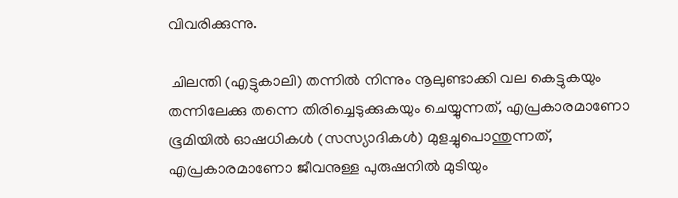വിവരിക്കുന്നു.

 ചിലന്തി (എട്ടുകാലി) തന്നില്‍ നിന്നും നൂലുണ്ടാക്കി വല കെട്ടുകയും തന്നിലേക്കു തന്നെ തിരിച്ചെടുക്കുകയും ചെയ്യുന്നത്, എപ്രകാരമാണോ ഭൂമിയില്‍ ഓഷധികള്‍ (സസ്യാദികള്‍) മുളച്ചുപൊന്തുന്നത്, എപ്രകാരമാണോ ജീവനുള്ള പുരുഷനില്‍ മുടിയും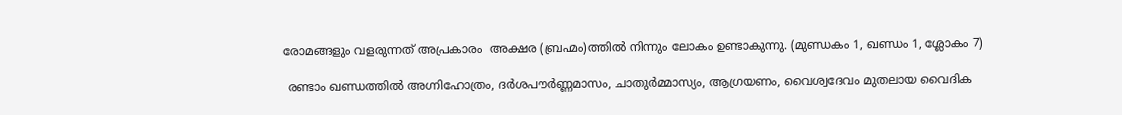രോമങ്ങളും വളരുന്നത് അപ്രകാരം  അക്ഷര (ബ്രഹ്മം)ത്തില്‍ നിന്നും ലോകം ഉണ്ടാകുന്നു. (മുണ്ഡകം 1, ഖണ്ഡം 1, ശ്ലോകം 7)

 രണ്ടാം ഖണ്ഡത്തില്‍ അഗ്നിഹോത്രം, ദര്‍ശപൗര്‍ണ്ണമാസം, ചാതുര്‍മ്മാസ്യം, ആഗ്രയണം, വൈശ്വദേവം മുതലായ വൈദിക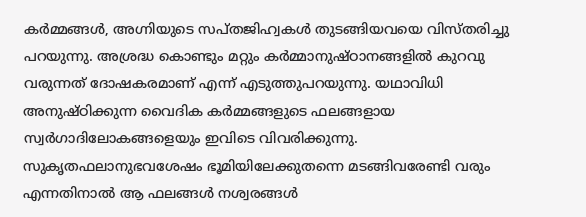കര്‍മ്മങ്ങള്‍, അഗ്നിയുടെ സപ്തജിഹ്വകള്‍ തുടങ്ങിയവയെ വിസ്തരിച്ചു പറയുന്നു. അശ്രദ്ധ കൊണ്ടും മറ്റും കര്‍മ്മാനുഷ്ഠാനങ്ങളില്‍ കുറവു വരുന്നത് ദോഷകരമാണ് എന്ന് എടുത്തുപറയുന്നു. യഥാവിധി അനുഷ്ഠിക്കുന്ന വൈദിക കര്‍മ്മങ്ങളുടെ ഫലങ്ങളായ സ്വര്‍ഗാദിലോകങ്ങളെയും ഇവിടെ വിവരിക്കുന്നു. സുകൃതഫലാനുഭവശേഷം ഭൂമിയിലേക്കുതന്നെ മടങ്ങിവരേണ്ടി വരും എന്നതിനാല്‍ ആ ഫലങ്ങള്‍ നശ്വരങ്ങള്‍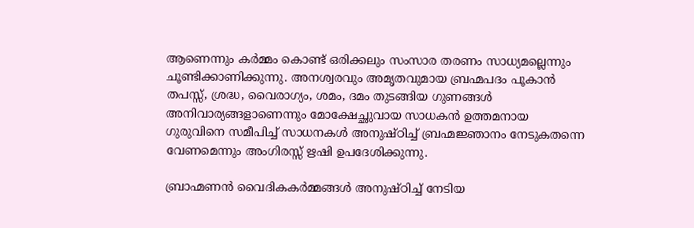ആണെന്നും കര്‍മ്മം കൊണ്ട് ഒരിക്കലും സംസാര തരണം സാധ്യമല്ലെന്നും ചൂണ്ടിക്കാണിക്കുന്നു. അനശ്വരവും അമൃതവുമായ ബ്രഹ്മപദം പൂകാന്‍ തപസ്സ്, ശ്രദ്ധ, വൈരാഗ്യം, ശമം, ദമം തുടങ്ങിയ ഗുണങ്ങള്‍ അനിവാര്യങ്ങളാണെന്നും മോക്ഷേച്ഛുവായ സാധകന്‍ ഉത്തമനായ ഗുരുവിനെ സമീപിച്ച് സാധനകള്‍ അനുഷ്ഠിച്ച് ബ്രഹ്മജ്ഞാനം നേടുകതന്നെ വേണമെന്നും അംഗിരസ്സ് ഋഷി ഉപദേശിക്കുന്നു.

ബ്രാഹ്മണന്‍ വൈദികകര്‍മ്മങ്ങള്‍ അനുഷ്ഠിച്ച് നേടിയ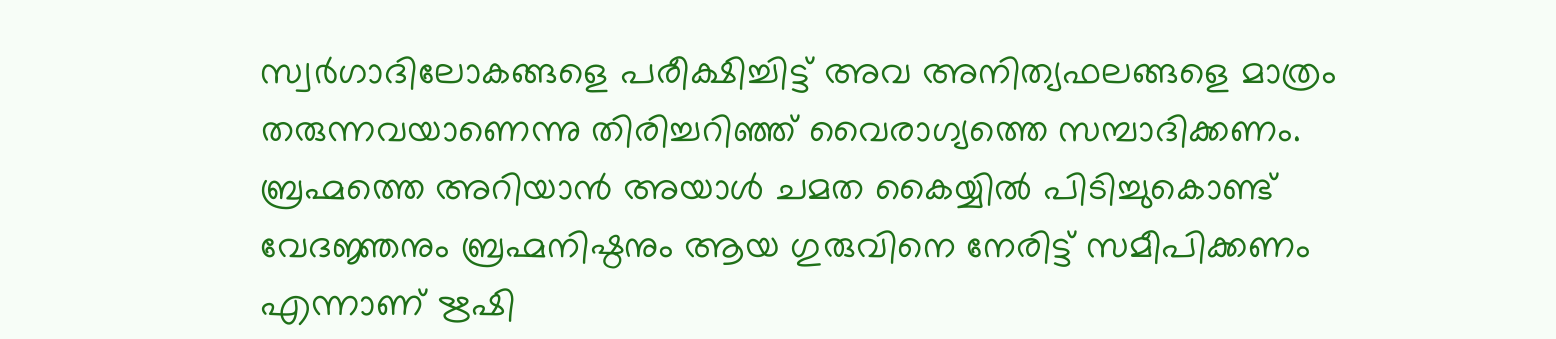സ്വര്‍ഗാദിലോകങ്ങളെ പരീക്ഷിച്ചിട്ട് അവ അനിത്യഫലങ്ങളെ മാത്രം തരുന്നവയാണെന്നു തിരിച്ചറിഞ്ഞ് വൈരാഗ്യത്തെ സമ്പാദിക്കണം. ബ്രഹ്മത്തെ അറിയാന്‍ അയാള്‍ ചമത കൈയ്യില്‍ പിടിച്ചുകൊണ്ട് വേദജ്ഞനും ബ്രഹ്മനിഷ്ഠനും ആയ ഗുരുവിനെ നേരിട്ട് സമീപിക്കണം എന്നാണ് ഋഷി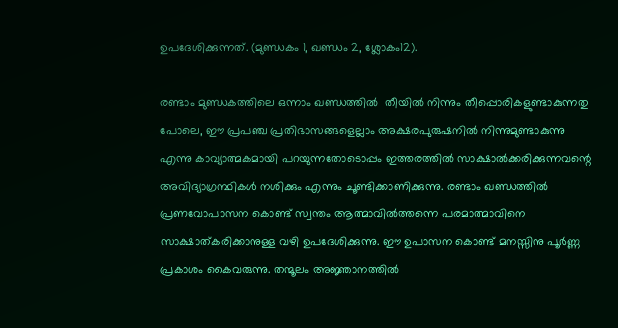ഉപദേശിക്കുന്നത്. (മുണ്ഡകം 1, ഖണ്ഡം 2, ശ്ലോകം12).

രണ്ടാം മുണ്ഡകത്തിലെ ഒന്നാം ഖണ്ഡത്തില്‍  തീയില്‍ നിന്നും തീപ്പൊരികളുണ്ടാകുന്നതു പോലെ, ഈ പ്രപഞ്ച പ്രതിഭാസങ്ങളെല്ലാം അക്ഷരപുരുഷനില്‍ നിന്നുമുണ്ടാകുന്നു എന്നു കാവ്യാത്മകമായി പറയുന്നതോടൊപ്പം ഇത്തരത്തില്‍ സാക്ഷാല്‍ക്കരിക്കുന്നവന്റെ അവിദ്യാഗ്രന്ഥികള്‍ നശിക്കും എന്നും ചൂണ്ടിക്കാണിക്കുന്നു. രണ്ടാം ഖണ്ഡത്തില്‍ പ്രണവോപാസന കൊണ്ട് സ്വന്തം ആത്മാവില്‍ത്തന്നെ പരമാത്മാവിനെ സാക്ഷാത്കരിക്കാനുള്ള വഴി ഉപദേശിക്കുന്നു. ഈ ഉപാസന കൊണ്ട് മനസ്സിനു പൂര്‍ണ്ണ പ്രകാശം കൈവരുന്നു. തന്മൂലം അജ്ഞാനത്തില്‍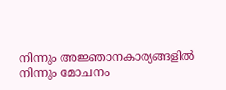നിന്നും അജ്ഞാനകാര്യങ്ങളില്‍ നിന്നും മോചനം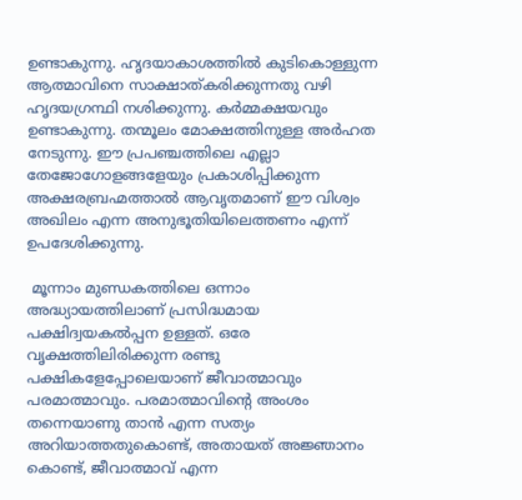ഉണ്ടാകുന്നു. ഹൃദയാകാശത്തില്‍ കുടികൊള്ളുന്ന ആത്മാവിനെ സാക്ഷാത്കരിക്കുന്നതു വഴി ഹൃദയഗ്രന്ഥി നശിക്കുന്നു. കര്‍മ്മക്ഷയവും ഉണ്ടാകുന്നു. തന്മൂലം മോക്ഷത്തിനുള്ള അര്‍ഹത നേടുന്നു. ഈ പ്രപഞ്ചത്തിലെ എല്ലാ തേജോഗോളങ്ങളേയും പ്രകാശിപ്പിക്കുന്ന അക്ഷരബ്രഹ്മത്താല്‍ ആവൃതമാണ് ഈ വിശ്വം അഖിലം എന്ന അനുഭൂതിയിലെത്തണം എന്ന് ഉപദേശിക്കുന്നു.

 മൂന്നാം മുണ്ഡകത്തിലെ ഒന്നാം അദ്ധ്യായത്തിലാണ് പ്രസിദ്ധമായ പക്ഷിദ്വയകല്‍പ്പന ഉള്ളത്. ഒരേ വൃക്ഷത്തിലിരിക്കുന്ന രണ്ടു പക്ഷികളേപ്പോലെയാണ് ജീവാത്മാവും പരമാത്മാവും. പരമാത്മാവിന്റെ അംശം തന്നെയാണു താന്‍ എന്ന സത്യം അറിയാത്തതുകൊണ്ട്, അതായത് അജ്ഞാനം കൊണ്ട്, ജീവാത്മാവ് എന്ന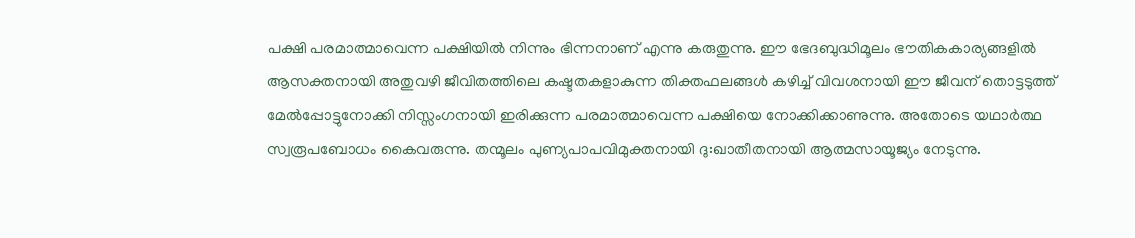പക്ഷി പരമാത്മാവെന്ന പക്ഷിയില്‍ നിന്നും ഭിന്നനാണ് എന്നു കരുതുന്നു. ഈ ഭേദബുദ്ധിമൂലം ഭൗതികകാര്യങ്ങളില്‍ ആസക്തനായി അതുവഴി ജീവിതത്തിലെ കഷ്ടതകളാകുന്ന തിക്തഫലങ്ങള്‍ കഴിച്ച് വിവശനായി ഈ ജീവന് തൊട്ടടുത്ത് മേല്‍പ്പോട്ടുനോക്കി നിസ്സംഗനായി ഇരിക്കുന്ന പരമാത്മാവെന്ന പക്ഷിയെ നോക്കിക്കാണുന്നു. അതോടെ യഥാര്‍ത്ഥ സ്വരൂപബോധം കൈവരുന്നു. തന്മൂലം പുണ്യപാപവിമുക്തനായി ദു:ഖാതീതനായി ആത്മസായൂജ്യം നേടുന്നു.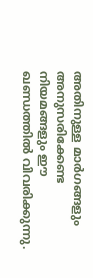അതിനുള്ള മാര്‍ഗങ്ങളും അനുസരിക്കേണ്ട നിയമങ്ങളും ഈ ഖണ്ഡത്തില്‍ വിവരിക്കുന്നു.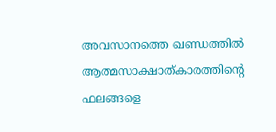അവസാനത്തെ ഖണ്ഡത്തില്‍ ആത്മസാക്ഷാത്കാരത്തിന്റെ ഫലങ്ങളെ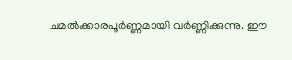ചമല്‍ക്കാരപൂര്‍ണ്ണമായി വര്‍ണ്ണിക്കുന്നു. ഈ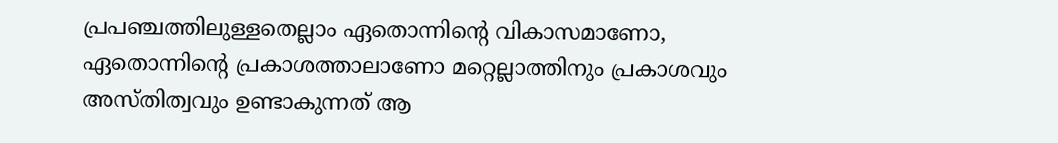പ്രപഞ്ചത്തിലുള്ളതെല്ലാം ഏതൊന്നിന്റെ വികാസമാണോ, ഏതൊന്നിന്റെ പ്രകാശത്താലാണോ മറ്റെല്ലാത്തിനും പ്രകാശവും അസ്തിത്വവും ഉണ്ടാകുന്നത് ആ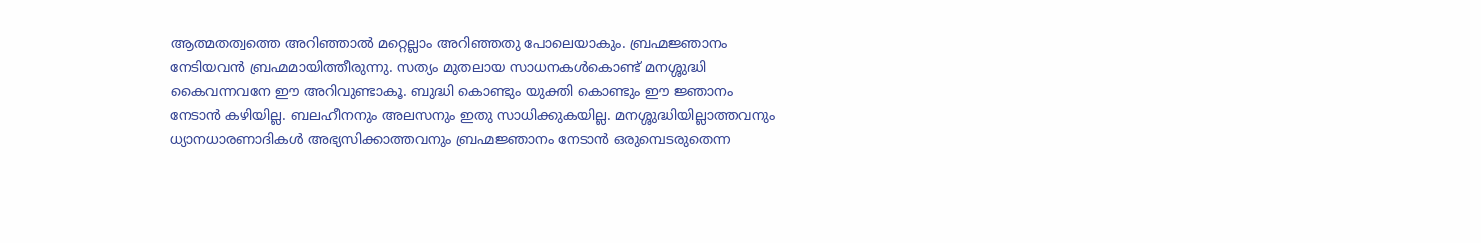ആത്മതത്വത്തെ അറിഞ്ഞാല്‍ മറ്റെല്ലാം അറിഞ്ഞതു പോലെയാകും. ബ്രഹ്മജ്ഞാനം നേടിയവന്‍ ബ്രഹ്മമായിത്തീരുന്നു. സത്യം മുതലായ സാധനകള്‍കൊണ്ട് മനശ്ശുദ്ധി കൈവന്നവനേ ഈ അറിവുണ്ടാകൂ. ബുദ്ധി കൊണ്ടും യുക്തി കൊണ്ടും ഈ ജ്ഞാനം നേടാന്‍ കഴിയില്ല. ബലഹീനനും അലസനും ഇതു സാധിക്കുകയില്ല. മനശ്ശുദ്ധിയില്ലാത്തവനും ധ്യാനധാരണാദികള്‍ അഭ്യസിക്കാത്തവനും ബ്രഹ്മജ്ഞാനം നേടാന്‍ ഒരുമ്പെടരുതെന്ന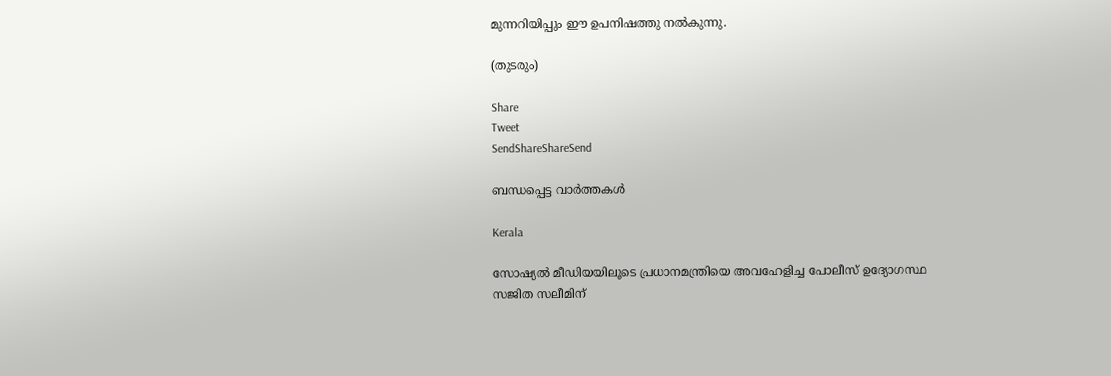മുന്നറിയിപ്പും ഈ ഉപനിഷത്തു നല്‍കുന്നു.

(തുടരും)

Share
Tweet
SendShareShareSend

ബന്ധപ്പെട്ട വാര്‍ത്തകള്‍

Kerala

സോഷ്യൽ മീഡിയയിലൂടെ പ്രധാനമന്ത്രിയെ അവഹേളിച്ച പോലീസ് ഉദ്യോഗസ്ഥ സജിത സലീമിന്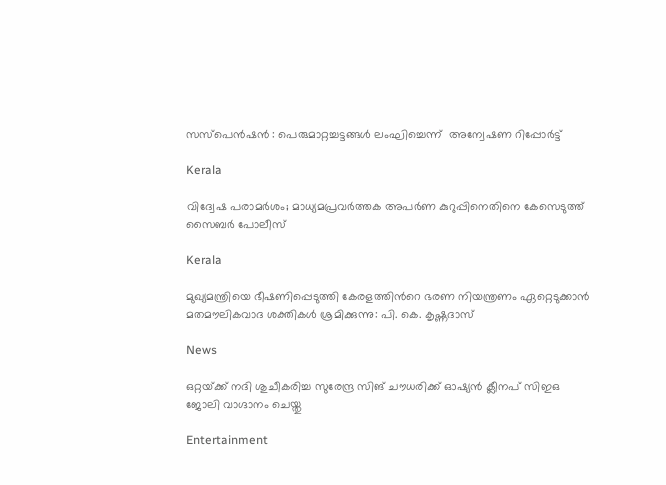സസ്പെൻഷൻ : പെരുമാറ്റച്ചട്ടങ്ങൾ ലംഘിച്ചെന്ന്  അന്വേഷണ റിപ്പോർട്ട്

Kerala

വിദ്വേഷ പരാമർശം; മാധ്യമപ്രവർത്തക അപർണ കുറുപ്പിനെതിനെ കേസെടുത്ത് സൈബർ പോലീസ്

Kerala

മുഖ്യമന്ത്രിയെ ഭീഷണിപ്പെടുത്തി കേരളത്തിൻറെ ഭരണ നിയന്ത്രണം ഏറ്റെടുക്കാൻ മതമൗലികവാദ ശക്തികൾ ശ്രമിക്കുന്നു: പി. കെ. കൃഷ്ണദാസ്

News

ഒറ്റയ്‌ക്ക് നദി ശുചീകരിച്ച സുരേന്ദ്ര സിങ് ചൗധരിക്ക് ഓഷ്യൻ ക്ലീനപ് സിഇഒ ജോലി വാഗ്ദാനം ചെയ്തു

Entertainment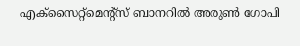എക്സൈറ്റ്മെന്റ്സ് ബാനറിൽ അരുൺ ഗോപി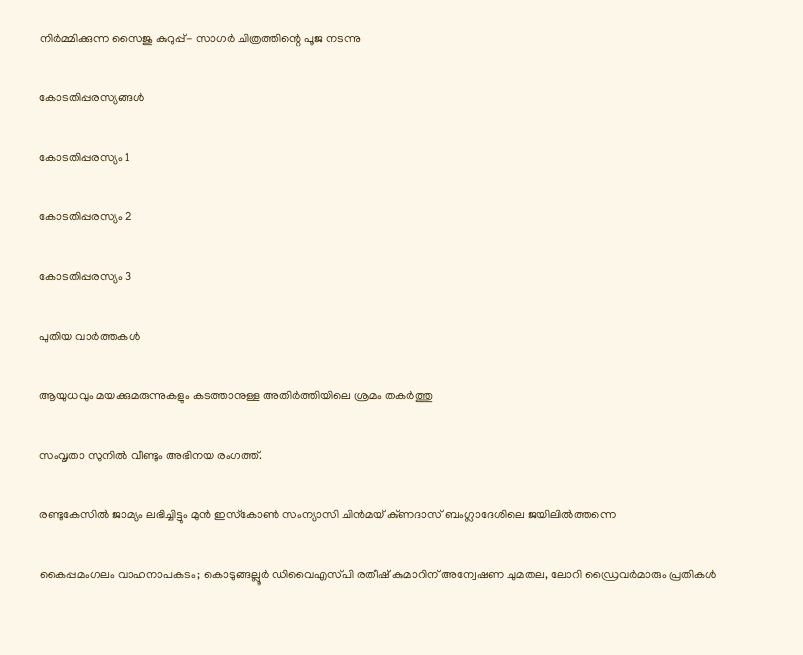നിർമ്മിക്കുന്ന സൈജു കുറുപ്പ്- സാഗർ ചിത്രത്തിന്റെ പൂജ നടന്നു

കോടതിപ്പരസ്യങ്ങള്‍

കോടതിപ്പരസ്യം 1

കോടതിപ്പരസ്യം 2

കോടതിപ്പരസ്യം 3

പുതിയ വാര്‍ത്തകള്‍

ആയുധവും മയക്കുമരുന്നുകളും കടത്താനുള്ള അതിർത്തിയിലെ ശ്രമം തകർത്തു

സംവൃതാ സുനിൽ വീണ്ടും അഭിനയ രംഗത്ത്.

രണ്ടുകേസിൽ ജാമ്യം ലഭിച്ചിട്ടും മുൻ ഇസ്‌കോൺ സംന്യാസി ചിൻമയ് കു്ണദാസ് ബംഗ്ലാദേശിലെ ജയിലിൽത്തന്നെ

കൈപ്പമംഗലം വാഹനാപകടം; കൊടുങ്ങല്ലൂർ ഡിവൈഎസ്‍പി രതീഷ് കുമാറിന് അന്വേഷണ ചുമതല, ലോറി ഡ്രൈവർമാരും പ്രതികൾ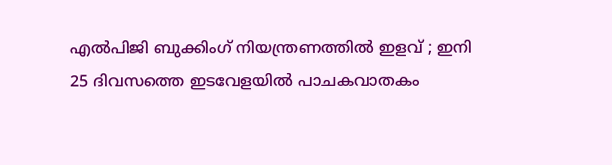എൽപിജി ബുക്കിംഗ് നിയന്ത്രണത്തിൽ ഇളവ് ; ഇനി 25 ദിവസത്തെ ഇടവേളയിൽ പാചകവാതകം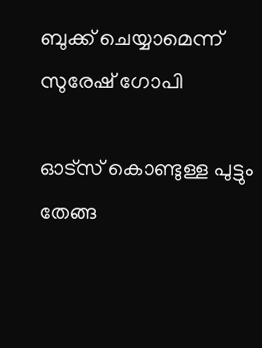ബുക്ക് ചെയ്യാമെന്ന് സുരേഷ് ഗോപി

ഓട്സ് കൊണ്ടുള്ള പുട്ടും തേങ്ങ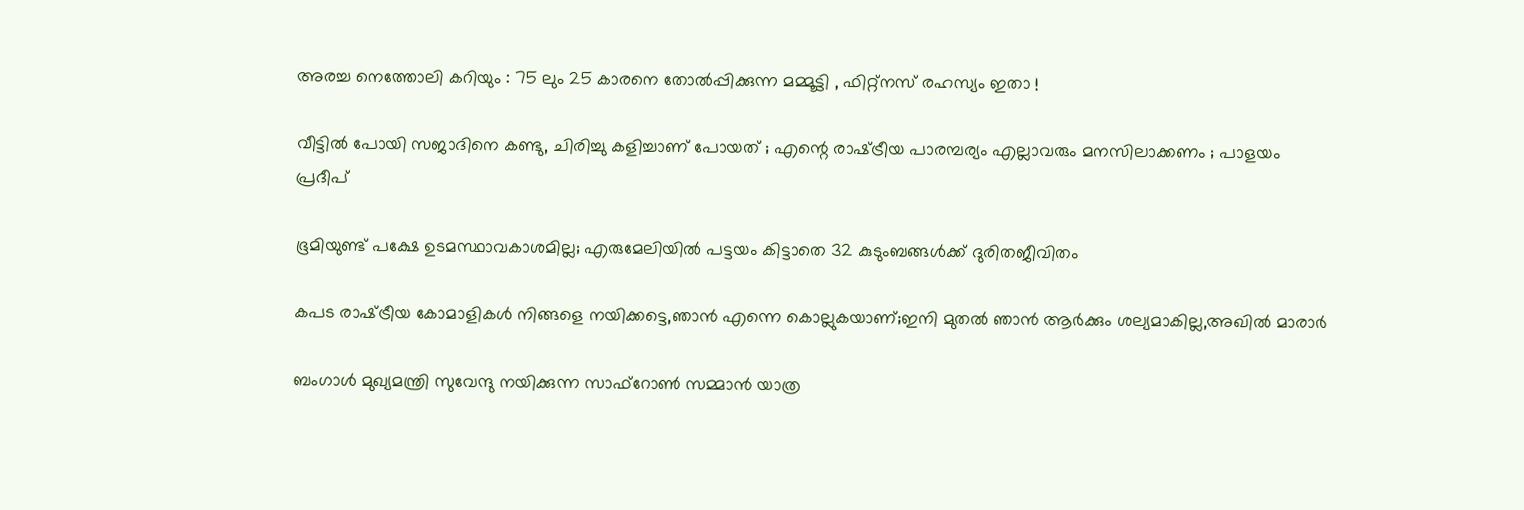അരച്ച നെത്തോലി കറിയും : 75 ലും 25 കാരനെ തോൽപ്പിക്കുന്ന മമ്മൂട്ടി , ഫിറ്റ്‌നസ് രഹസ്യം ഇതാ !

വീട്ടിൽ പോയി സജാദിനെ കണ്ടു, ചിരിച്ചു കളിച്ചാണ് പോയത് ; എന്റെ രാഷ്‌ട്രീയ പാരമ്പര്യം എല്ലാവരും മനസിലാക്കണം ; പാളയം പ്രദീപ്

ഭൂമിയുണ്ട് പക്ഷേ ഉടമസ്ഥാവകാശമില്ല; എരുമേലിയില്‍ പട്ടയം കിട്ടാതെ 32 കുടുംബങ്ങള്‍ക്ക് ദുരിതജീവിതം

കപട രാഷ്‌ട്രീയ കോമാളികൾ നിങ്ങളെ നയിക്കട്ടെ,ഞാൻ എന്നെ കൊല്ലുകയാണ്;ഇനി മുതൽ ഞാൻ ആർക്കും ശല്യമാകില്ല,അഖിൽ മാരാർ

ബംഗാൾ മുഖ്യമന്ത്രി സുവേന്ദു നയിക്കുന്ന സാഫ്‌റോൺ സമ്മാൻ യാത്ര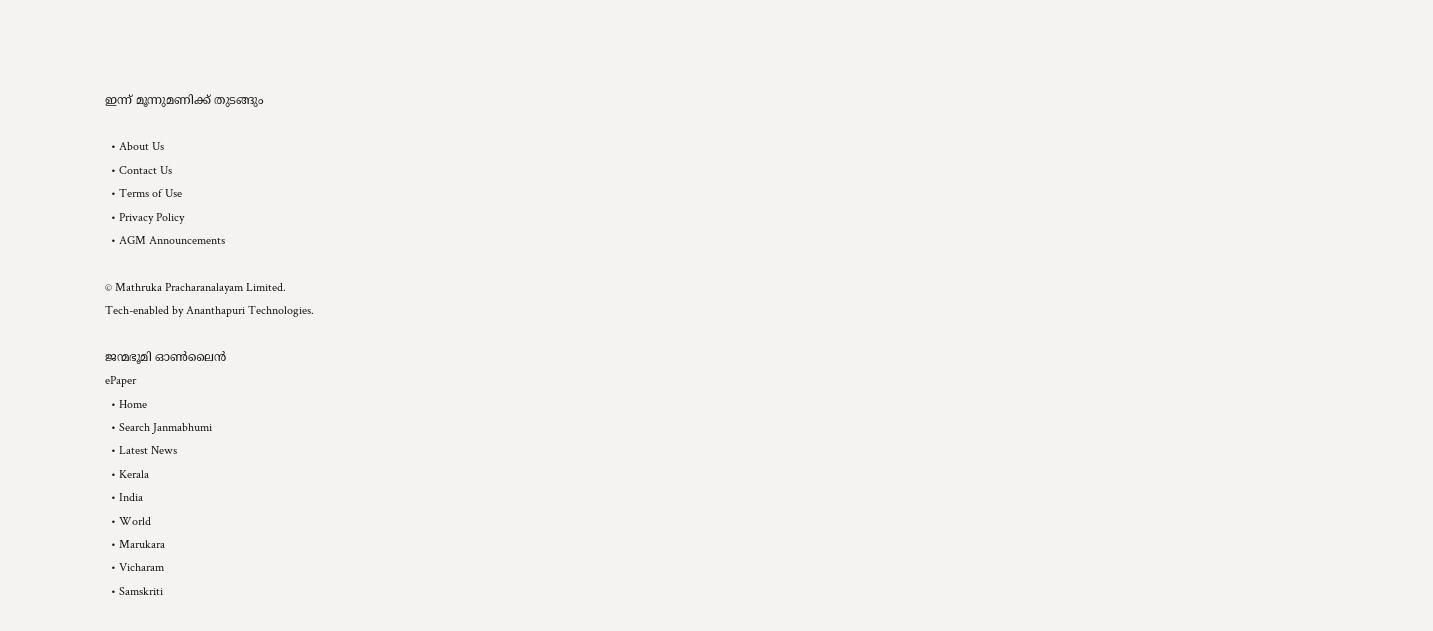ഇന്ന് മൂന്നുമണിക്ക് തുടങ്ങും

  • About Us
  • Contact Us
  • Terms of Use
  • Privacy Policy
  • AGM Announcements

© Mathruka Pracharanalayam Limited.
Tech-enabled by Ananthapuri Technologies.

ജന്മഭൂമി ഓണ്‍ലൈന്‍
ePaper
  • Home
  • Search Janmabhumi
  • Latest News
  • Kerala
  • India
  • World
  • Marukara
  • Vicharam
  • Samskriti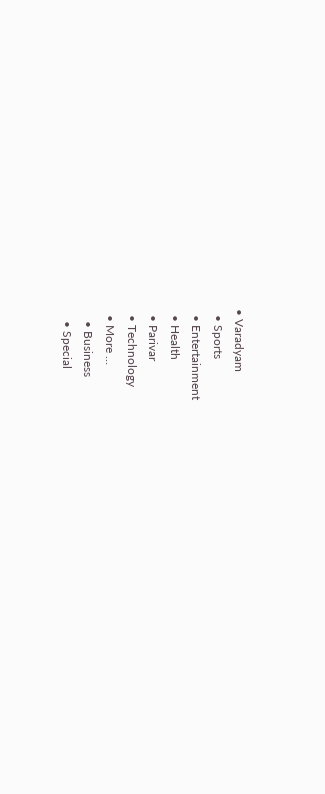• Varadyam
  • Sports
  • Entertainment
  • Health
  • Parivar
  • Technology
  • More …
    • Business
    • Special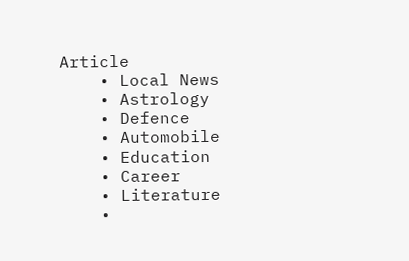Article
    • Local News
    • Astrology
    • Defence
    • Automobile
    • Education
    • Career
    • Literature
    •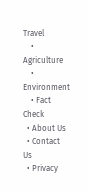Travel
    • Agriculture
    • Environment
    • Fact Check
  • About Us
  • Contact Us
  • Privacy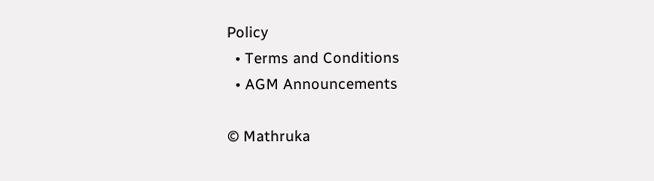Policy
  • Terms and Conditions
  • AGM Announcements

© Mathruka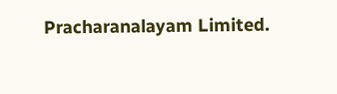Pracharanalayam Limited.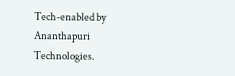Tech-enabled by Ananthapuri Technologies.